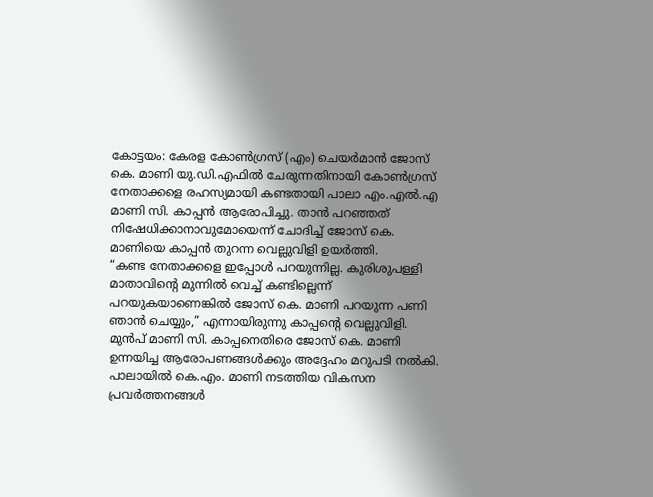കോട്ടയം: കേരള കോൺഗ്രസ് (എം) ചെയർമാൻ ജോസ് കെ. മാണി യു.ഡി.എഫിൽ ചേരുന്നതിനായി കോൺഗ്രസ് നേതാക്കളെ രഹസ്യമായി കണ്ടതായി പാലാ എം.എൽ.എ മാണി സി. കാപ്പൻ ആരോപിച്ചു. താൻ പറഞ്ഞത് നിഷേധിക്കാനാവുമോയെന്ന് ചോദിച്ച് ജോസ് കെ. മാണിയെ കാപ്പൻ തുറന്ന വെല്ലുവിളി ഉയർത്തി.
“കണ്ട നേതാക്കളെ ഇപ്പോൾ പറയുന്നില്ല. കുരിശുപള്ളി മാതാവിന്റെ മുന്നിൽ വെച്ച് കണ്ടില്ലെന്ന് പറയുകയാണെങ്കിൽ ജോസ് കെ. മാണി പറയുന്ന പണി ഞാൻ ചെയ്യും,” എന്നായിരുന്നു കാപ്പന്റെ വെല്ലുവിളി.
മുൻപ് മാണി സി. കാപ്പനെതിരെ ജോസ് കെ. മാണി ഉന്നയിച്ച ആരോപണങ്ങൾക്കും അദ്ദേഹം മറുപടി നൽകി. പാലായിൽ കെ.എം. മാണി നടത്തിയ വികസന പ്രവർത്തനങ്ങൾ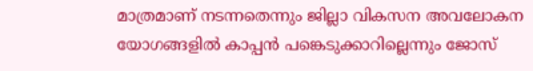മാത്രമാണ് നടന്നതെന്നും ജില്ലാ വികസന അവലോകന യോഗങ്ങളിൽ കാപ്പൻ പങ്കെടുക്കാറില്ലെന്നും ജോസ്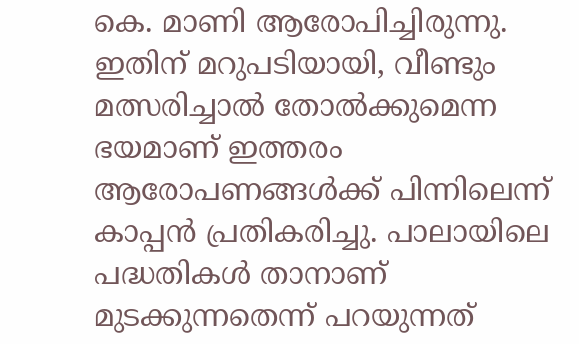കെ. മാണി ആരോപിച്ചിരുന്നു.
ഇതിന് മറുപടിയായി, വീണ്ടും മത്സരിച്ചാൽ തോൽക്കുമെന്ന ഭയമാണ് ഇത്തരം ആരോപണങ്ങൾക്ക് പിന്നിലെന്ന് കാപ്പൻ പ്രതികരിച്ചു. പാലായിലെ പദ്ധതികൾ താനാണ് മുടക്കുന്നതെന്ന് പറയുന്നത്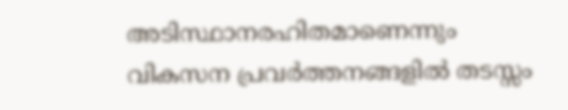അടിസ്ഥാനരഹിതമാണെന്നും വികസന പ്രവർത്തനങ്ങളിൽ തടസ്സം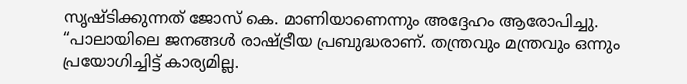സൃഷ്ടിക്കുന്നത് ജോസ് കെ. മാണിയാണെന്നും അദ്ദേഹം ആരോപിച്ചു.
“പാലായിലെ ജനങ്ങൾ രാഷ്ട്രീയ പ്രബുദ്ധരാണ്. തന്ത്രവും മന്ത്രവും ഒന്നും പ്രയോഗിച്ചിട്ട് കാര്യമില്ല.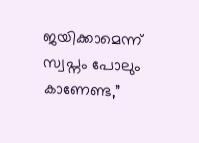ജയിക്കാമെന്ന് സ്വപ്നം പോലും കാണേണ്ട,”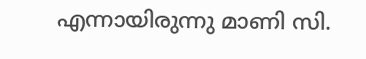എന്നായിരുന്നു മാണി സി.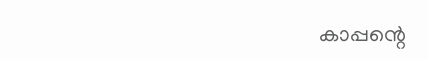കാപ്പന്റെ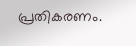പ്രതികരണം.